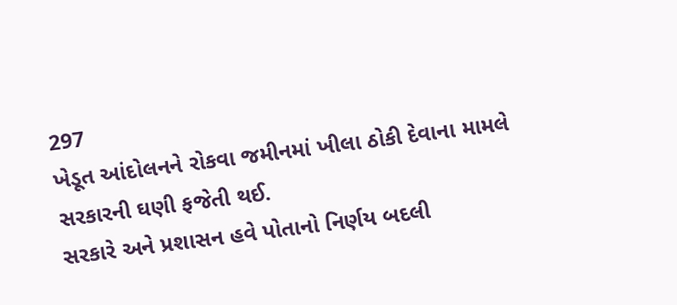297
ખેડૂત આંદોલનને રોકવા જમીનમાં ખીલા ઠોકી દેવાના મામલે સરકારની ઘણી ફજેતી થઈ.
સરકારે અને પ્રશાસન હવે પોતાનો નિર્ણય બદલી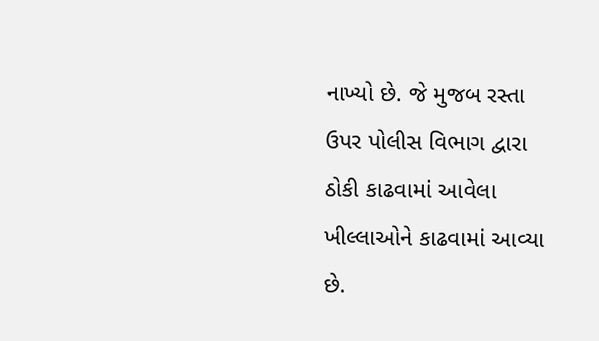નાખ્યો છે. જે મુજબ રસ્તા ઉપર પોલીસ વિભાગ દ્વારા ઠોકી કાઢવામાં આવેલા ખીલ્લાઓને કાઢવામાં આવ્યા છે.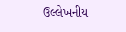ઉલ્લેખનીય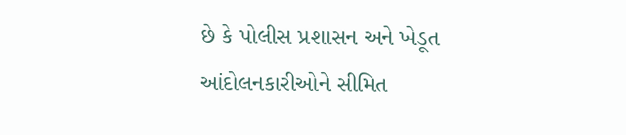છે કે પોલીસ પ્રશાસન અને ખેડૂત આંદોલનકારીઓને સીમિત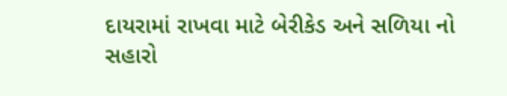દાયરામાં રાખવા માટે બેરીકેડ અને સળિયા નો સહારો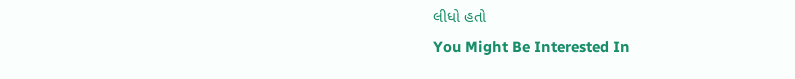લીધો હતો
You Might Be Interested In